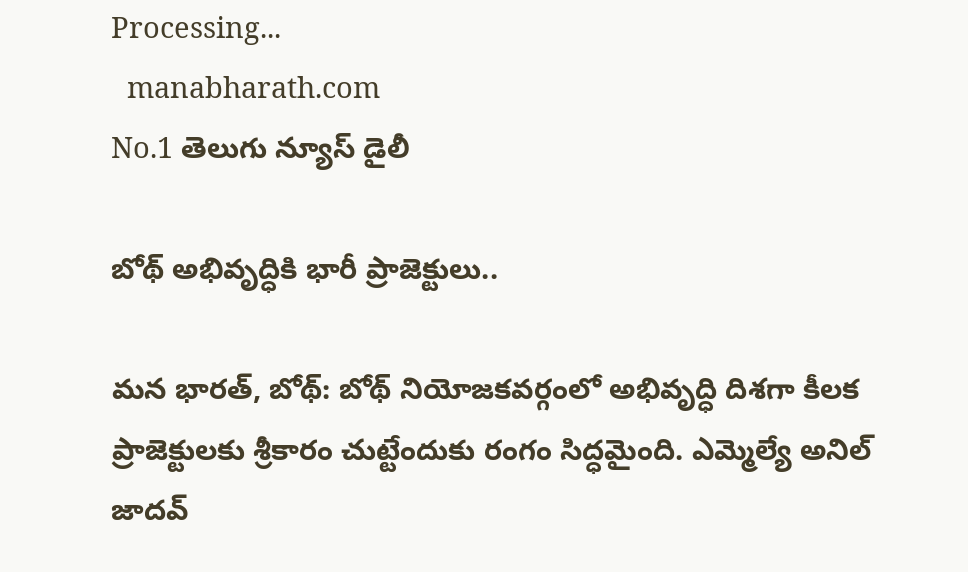Processing...
  manabharath.com
No.1 తెలుగు న్యూస్ డైలీ

బోథ్ అభివృద్ధికి భారీ ప్రాజెక్టులు..

మన భారత్, బోథ్: బోథ్ నియోజకవర్గంలో అభివృద్ధి దిశగా కీలక ప్రాజెక్టులకు శ్రీకారం చుట్టేందుకు రంగం సిద్ధమైంది. ఎమ్మెల్యే అనిల్ జాదవ్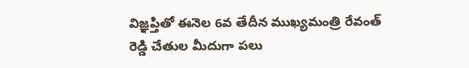విజ్ఞప్తితో ఈనెల 6వ తేదీన ముఖ్యమంత్రి రేవంత్ రెడ్డి చేతుల మీదుగా పలు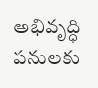అభివృద్ధి పనులకు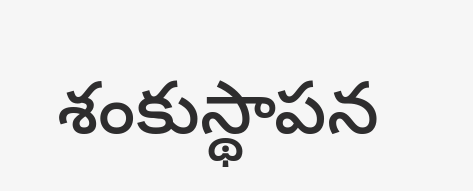శంకుస్థాపన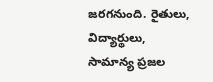జరగనుంది. రైతులు, విద్యార్థులు, సామాన్య ప్రజల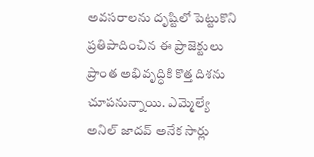అవసరాలను దృష్టిలో పెట్టుకొని ప్రతిపాదించిన ఈ ప్రాజెక్టులు ప్రాంత అభివృద్ధికి కొత్త దిశను చూపనున్నాయి. ఎమ్మెల్యే అనిల్ జాదవ్ అనేక సార్లు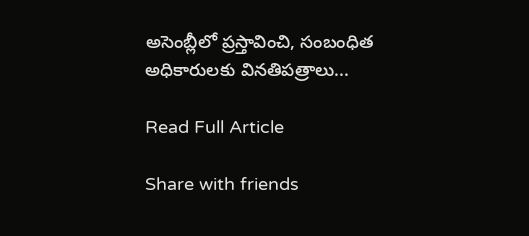అసెంబ్లీలో ప్రస్తావించి, సంబంధిత అధికారులకు వినతిపత్రాలు...

Read Full Article

Share with friends